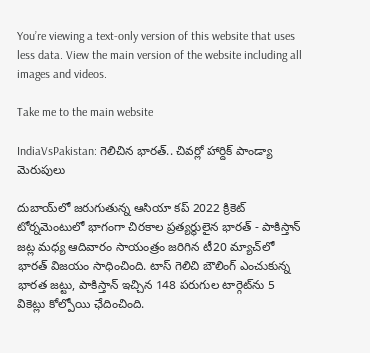You’re viewing a text-only version of this website that uses less data. View the main version of the website including all images and videos.

Take me to the main website

IndiaVsPakistan: గెలిచిన భారత్.. చివర్లో హార్దిక్ పాండ్యా మెరుపులు

దుబాయ్‌లో జరుగుతున్న ఆసియా కప్ 2022 క్రికెట్ టోర్నమెంటులో భాగంగా చిరకాల ప్రత్యర్థులైన భారత్ - పాకిస్తాన్ జట్ల మధ్య ఆదివారం సాయంత్రం జరిగిన టీ20 మ్యాచ్‌లో భారత్ విజయం సాధించింది. టాస్ గెలిచి బౌలింగ్ ఎంచుకున్న భారత జట్టు, పాకిస్తాన్ ఇచ్చిన 148 పరుగుల టార్గెట్‌ను 5 వికెట్లు కోల్పోయి ఛేదించింది.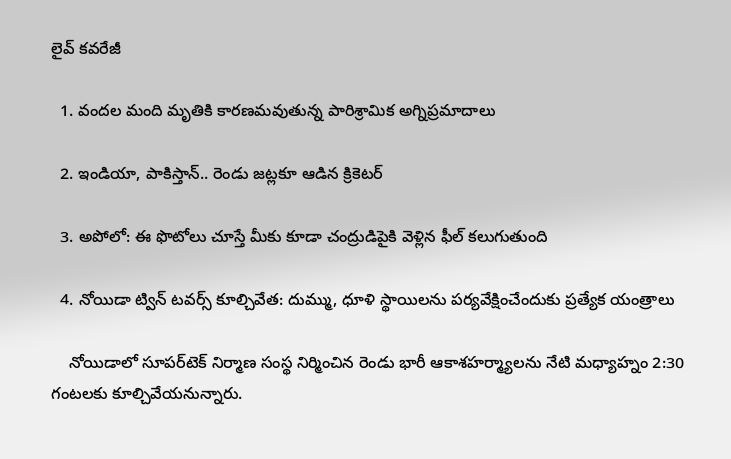లైవ్ కవరేజీ

  1. వందల మంది మృతికి కారణమవుతున్న పారిశ్రామిక అగ్నిప్రమాదాలు

  2. ఇండియా, పాకిస్తాన్.. రెండు జట్లకూ ఆడిన క్రికెటర్

  3. అపోలో: ఈ ఫొటోలు చూస్తే మీకు కూడా చంద్రుడిపైకి వెళ్లిన ఫీల్ కలుగుతుంది

  4. నోయిడా ట్విన్ టవర్స్ కూల్చివేత: దుమ్ము, ధూళి స్థాయిలను పర్యవేక్షించేందుకు ప్రత్యేక యంత్రాలు

    నోయిడాలో సూపర్‌టెక్ నిర్మాణ సంస్థ నిర్మించిన రెండు భారీ ఆకాశహర్మ్యాలను నేటి మధ్యాహ్నం 2:30 గంటలకు కూల్చివేయనున్నారు.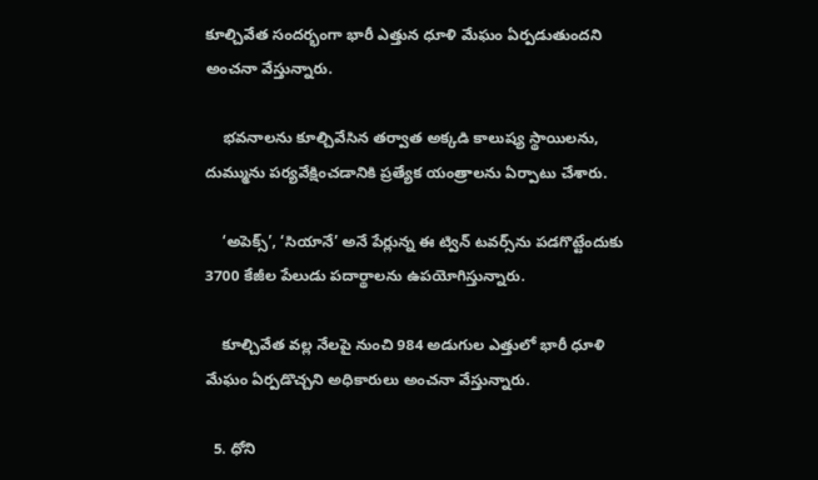కూల్చివేత సందర్భంగా భారీ ఎత్తున ధూళి మేఘం ఏర్పడుతుందని అంచనా వేస్తున్నారు.

    భవనాలను కూల్చివేసిన తర్వాత అక్కడి కాలుష్య స్థాయిలను, దుమ్మును పర్యవేక్షించడానికి ప్రత్యేక యంత్రాలను ఏర్పాటు చేశారు.

    ‘అపెక్స్’, ‘సియానే’ అనే పేర్లున్న ఈ ట్విన్ టవర్స్‌ను పడగొట్టేందుకు 3700 కేజీల పేలుడు పదార్థాలను ఉపయోగిస్తున్నారు.

    కూల్చివేత వల్ల నేలపై నుంచి 984 అడుగుల ఎత్తులో భారీ ధూళి మేఘం ఏర్పడొచ్చని అధికారులు అంచనా వేస్తున్నారు.

  5. ధోని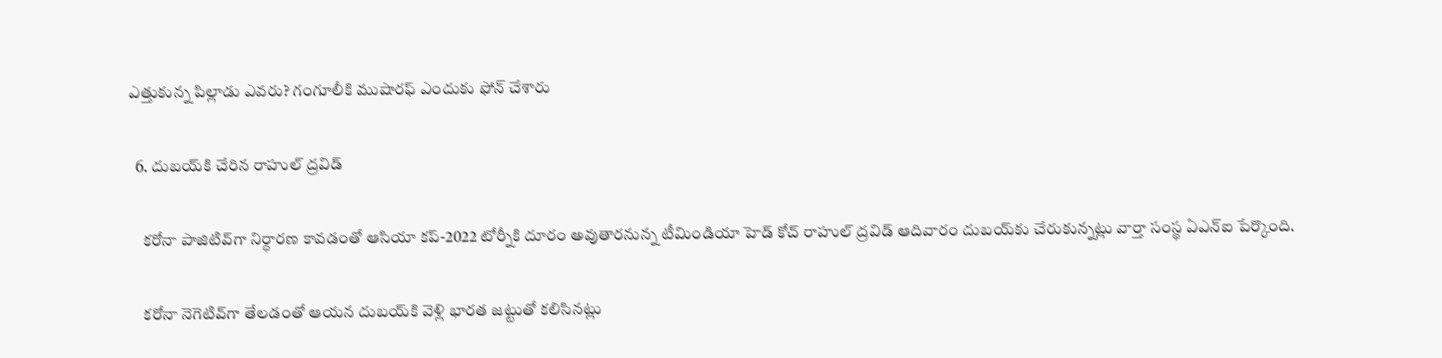ఎత్తుకున్న పిల్లాడు ఎవరు? గంగూలీకి ముషారఫ్ ఎందుకు ఫోన్ చేశారు

  6. దుబయ్‌కి చేరిన రాహుల్ ద్రవిడ్‌

    కరోనా పాజిటివ్‌గా నిర్ధారణ కావడంతో ఆసియా కప్-2022 టోర్నీకి దూరం అవుతారనున్న టీమిండియా హెడ్ కోచ్ రాహుల్ ద్రవిడ్ ఆదివారం దుబయ్‌కు చేరుకున్నట్లు వార్తా సంస్థ ఏఎన్‌ఐ పేర్కొంది.

    కరోనా నెగెటివ్‌గా తేలడంతో ఆయన దుబయ్‌కి వెళ్లి భారత జట్టుతో కలిసినట్లు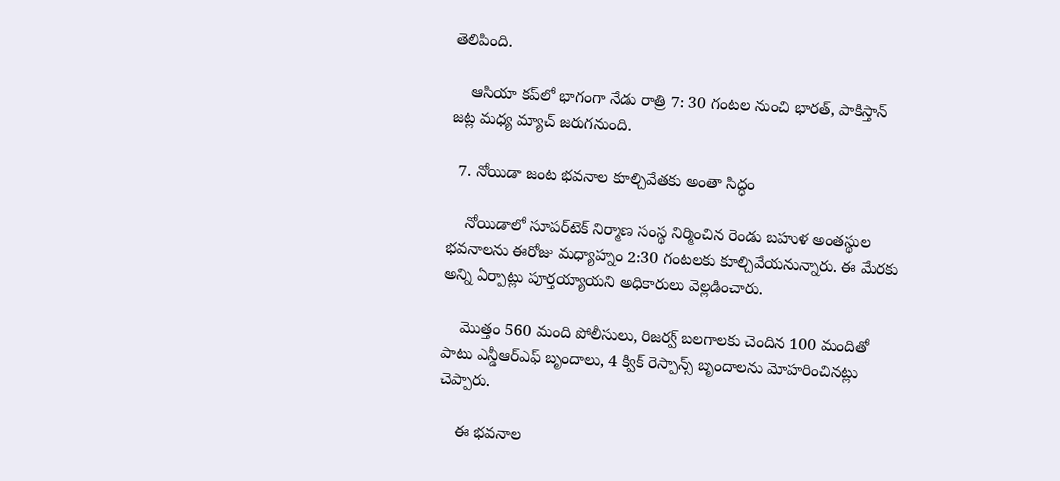తెలిపింది.

    ఆసియా కప్‌లో భాగంగా నేడు రాత్రి 7: 30 గంటల నుంచి భారత్, పాకిస్తాన్ జట్ల మధ్య మ్యాచ్ జరుగనుంది.

  7. నోయిడా జంట భవనాల కూల్చివేతకు అంతా సిద్ధం

    నోయిడాలో సూపర్‌టెక్ నిర్మాణ సంస్థ నిర్మించిన రెండు బహుళ అంతస్థుల భవనాలను ఈరోజు మధ్యాహ్నం 2:30 గంటలకు కూల్చివేయనున్నారు. ఈ మేరకు అన్ని ఏర్పాట్లు పూర్తయ్యాయని అధికారులు వెల్లడించారు.

    మొత్తం 560 మంది పోలీసులు, రిజర్వ్ బలగాలకు చెందిన 100 మందితో పాటు ఎన్డీఆర్‌ఎఫ్ బృందాలు, 4 క్విక్ రెస్పాన్స్ బృందాలను మోహరించినట్లు చెప్పారు.

    ఈ భవనాల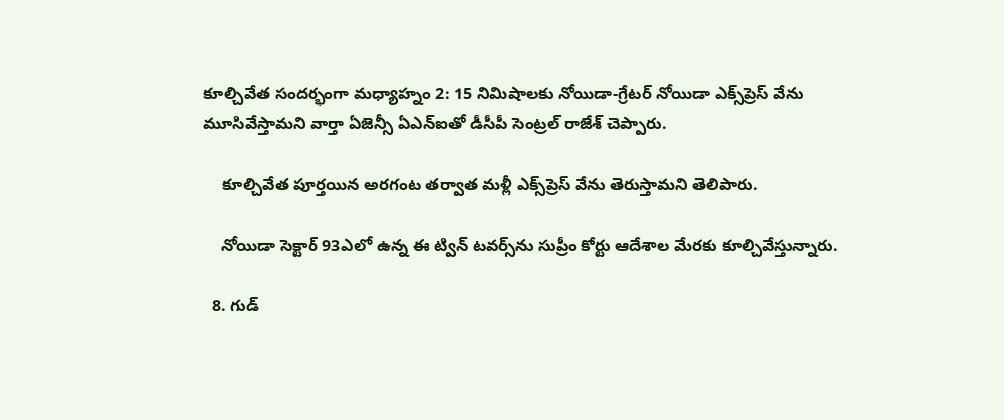కూల్చివేత సందర్భంగా మధ్యాహ్నం 2: 15 నిమిషాలకు నోయిడా-గ్రేటర్ నోయిడా ఎక్స్‌ప్రెస్ వేను మూసివేస్తామని వార్తా ఏజెన్సీ ఏఎన్‌ఐతో డీసీపీ సెంట్రల్ రాజేశ్ చెప్పారు.

    కూల్చివేత పూర్తయిన అరగంట తర్వాత మళ్లీ ఎక్స్‌ప్రెస్‌ వేను తెరుస్తామని తెలిపారు.

    నోయిడా సెక్టార్ 93ఎలో ఉన్న ఈ ట్విన్ టవర్స్‌ను సుప్రీం కోర్టు ఆదేశాల మేరకు కూల్చివేస్తున్నారు.

  8. గుడ్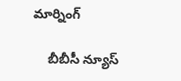మార్నింగ్

    బీబీసీ న్యూస్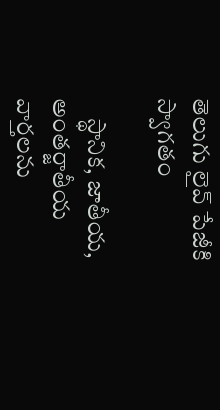తెలుగు లైవ్ పేజీకి స్వాగతం

    స్థానిక, జాతీయ, అంతర్జాతీయ వార్తలను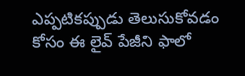ఎప్పటికప్పుడు తెలుసుకోవడం కోసం ఈ లైవ్ పేజీని ఫాలో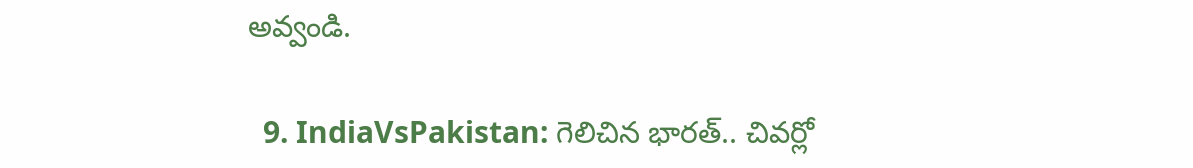అవ్వండి.

  9. IndiaVsPakistan: గెలిచిన భారత్.. చివర్లో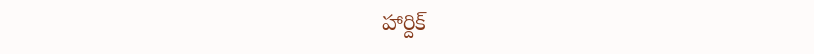హార్దిక్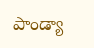పాండ్యా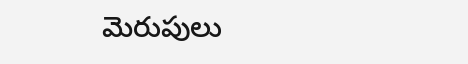మెరుపులు